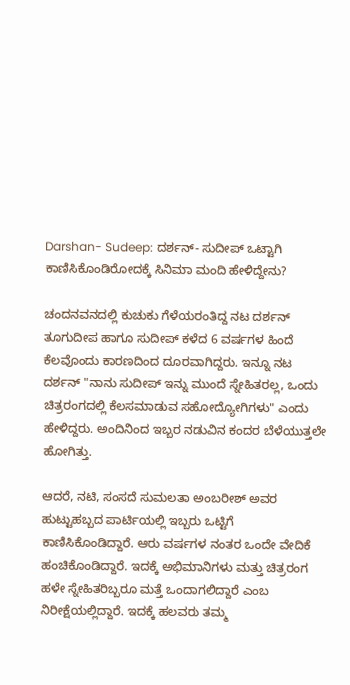Darshan- Sudeep: ದರ್ಶನ್- ಸುದೀಪ್ ಒಟ್ಟಾಗಿ ಕಾಣಿಸಿಕೊಂಡಿರೋದಕ್ಕೆ ಸಿನಿಮಾ ಮಂದಿ ಹೇಳಿದ್ದೇನು?

ಚಂದನವನದಲ್ಲಿ ಕುಚುಕು ಗೆಳೆಯರಂತಿದ್ದ ನಟ ದರ್ಶನ್ ತೂಗುದೀಪ ಹಾಗೂ ಸುದೀಪ್ ಕಳೆದ 6 ವರ್ಷಗಳ ಹಿಂದೆ ಕೆಲವೊಂದು ಕಾರಣದಿಂದ ದೂರವಾಗಿದ್ದರು. ಇನ್ನೂ ನಟ ದರ್ಶನ್ "ನಾನು ಸುದೀಪ್ ಇನ್ನು ಮುಂದೆ ಸ್ನೇಹಿತರಲ್ಲ, ಒಂದು ಚಿತ್ರರಂಗದಲ್ಲಿ ಕೆಲಸಮಾಡುವ ಸಹೋದ್ಯೋಗಿಗಳು" ಎಂದು ಹೇಳಿದ್ದರು. ಅಂದಿನಿಂದ ಇಬ್ಬರ ನಡುವಿನ ಕಂದರ ಬೆಳೆಯುತ್ತಲೇ ಹೋಗಿತ್ತು.

ಆದರೆ, ನಟಿ, ಸಂಸದೆ ಸುಮಲತಾ ಅಂಬರೀಶ್ ಅವರ ಹುಟ್ಟುಹಬ್ಬದ ಪಾರ್ಟಿಯಲ್ಲಿ ಇಬ್ಬರು ಒಟ್ಟಿಗೆ ಕಾಣಿಸಿಕೊಂಡಿದ್ದಾರೆ. ಆರು ವರ್ಷಗಳ ನಂತರ ಒಂದೇ ವೇದಿಕೆ ಹಂಚಿಕೊಂಡಿದ್ದಾರೆ. ಇದಕ್ಕೆ ಅಭಿಮಾನಿಗಳು ಮತ್ತು ಚಿತ್ರರಂಗ ಹಳೇ ಸ್ನೇಹಿತರಿಬ್ಬರೂ ಮತ್ತೆ ಒಂದಾಗಲಿದ್ದಾರೆ ಎಂಬ ನಿರೀಕ್ಷೆಯಲ್ಲಿದ್ದಾರೆ. ಇದಕ್ಕೆ ಹಲವರು ತಮ್ಮ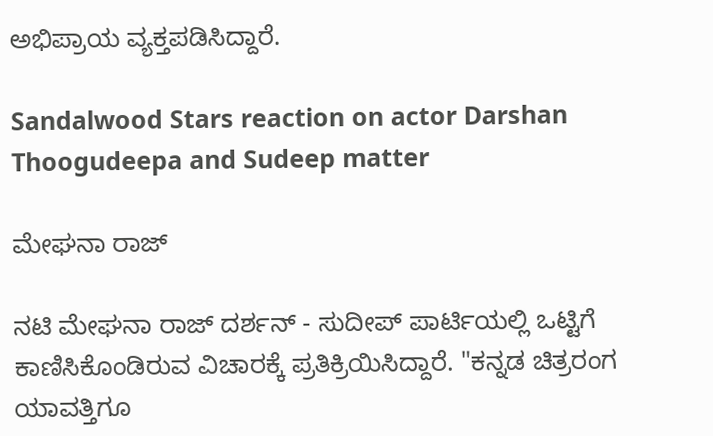ಅಭಿಪ್ರಾಯ ವ್ಯಕ್ತಪಡಿಸಿದ್ದಾರೆ.

Sandalwood Stars reaction on actor Darshan Thoogudeepa and Sudeep matter

ಮೇಘನಾ ರಾಜ್

ನಟಿ ಮೇಘನಾ ರಾಜ್ ದರ್ಶನ್ - ಸುದೀಪ್ ಪಾರ್ಟಿಯಲ್ಲಿ ಒಟ್ಟಿಗೆ ಕಾಣಿಸಿಕೊಂಡಿರುವ ವಿಚಾರಕ್ಕೆ ಪ್ರತಿಕ್ರಿಯಿಸಿದ್ದಾರೆ. "ಕನ್ನಡ ಚಿತ್ರರಂಗ ಯಾವತ್ತಿಗೂ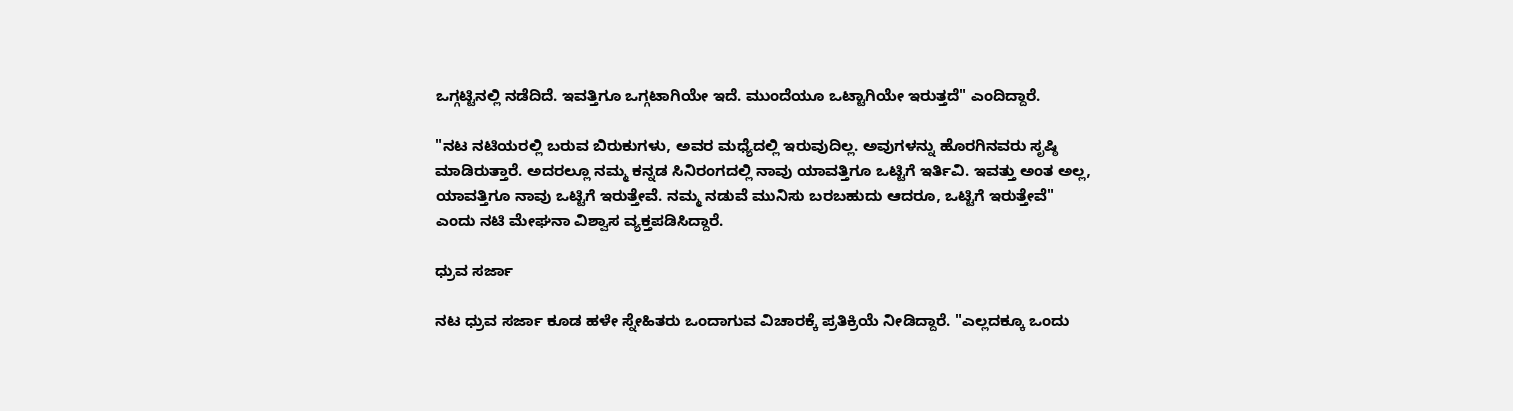ಒಗ್ಗಟ್ಟಿನಲ್ಲಿ ನಡೆದಿದೆ. ಇವತ್ತಿಗೂ ಒಗ್ಗಟಾಗಿಯೇ ಇದೆ. ಮುಂದೆಯೂ ಒಟ್ಟಾಗಿಯೇ ಇರುತ್ತದೆ" ಎಂದಿದ್ದಾರೆ.

"ನಟ ನಟಿಯರಲ್ಲಿ ಬರುವ ಬಿರುಕುಗಳು, ಅವರ ಮಧ್ಯೆದಲ್ಲಿ ಇರುವುದಿಲ್ಲ. ಅವುಗಳನ್ನು ಹೊರಗಿನವರು ಸೃಷ್ಠಿ ಮಾಡಿರುತ್ತಾರೆ. ಅದರಲ್ಲೂ ನಮ್ಮ ಕನ್ನಡ ಸಿನಿರಂಗದಲ್ಲಿ ನಾವು ಯಾವತ್ತಿಗೂ ಒಟ್ಟಿಗೆ ಇರ್ತಿವಿ. ಇವತ್ತು ಅಂತ ಅಲ್ಲ, ಯಾವತ್ತಿಗೂ ನಾವು ಒಟ್ಟಿಗೆ ಇರುತ್ತೇವೆ. ನಮ್ಮ ನಡುವೆ ಮುನಿಸು ಬರಬಹುದು ಆದರೂ, ಒಟ್ಟಿಗೆ ಇರುತ್ತೇವೆ" ಎಂದು ನಟಿ ಮೇಘನಾ ವಿಶ್ವಾಸ ವ್ಯಕ್ತಪಡಿಸಿದ್ದಾರೆ.

ಧ್ರುವ ಸರ್ಜಾ

ನಟ ಧ್ರುವ ಸರ್ಜಾ ಕೂಡ ಹಳೇ ಸ್ನೇಹಿತರು ಒಂದಾಗುವ ವಿಚಾರಕ್ಕೆ ಪ್ರತಿಕ್ರಿಯೆ ನೀಡಿದ್ದಾರೆ. "ಎಲ್ಲದಕ್ಕೂ ಒಂದು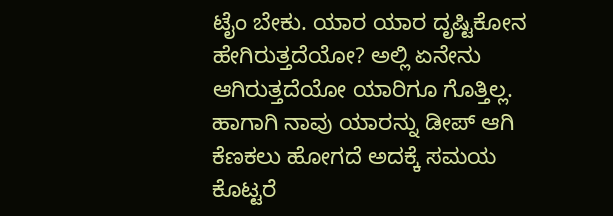ಟೈಂ ಬೇಕು. ಯಾರ ಯಾರ ದೃಷ್ಟಿಕೋನ ಹೇಗಿರುತ್ತದೆಯೋ? ಅಲ್ಲಿ ಏನೇನು ಆಗಿರುತ್ತದೆಯೋ ಯಾರಿಗೂ ಗೊತ್ತಿಲ್ಲ. ಹಾಗಾಗಿ ನಾವು ಯಾರನ್ನು ಡೀಪ್ ಆಗಿ ಕೆಣಕಲು ಹೋಗದೆ ಅದಕ್ಕೆ ಸಮಯ ಕೊಟ್ಟರೆ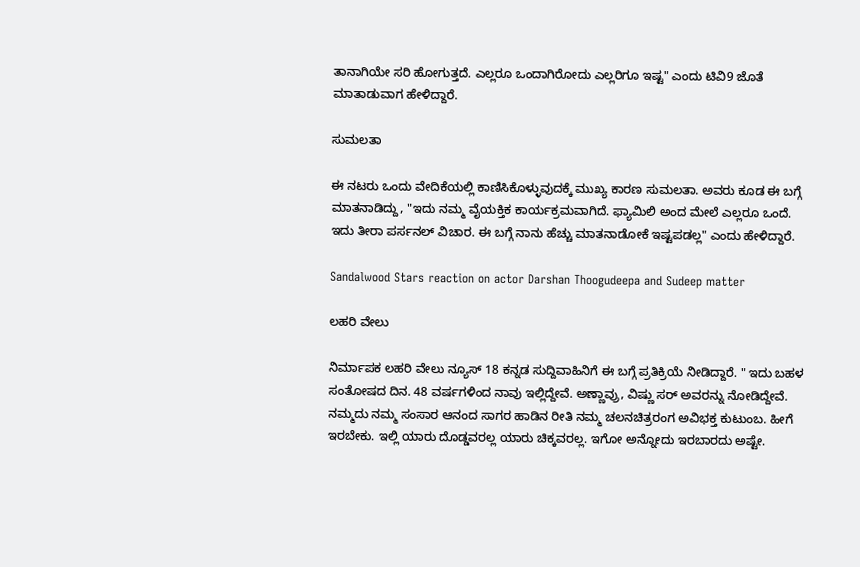ತಾನಾಗಿಯೇ ಸರಿ ಹೋಗುತ್ತದೆ. ಎಲ್ಲರೂ ಒಂದಾಗಿರೋದು ಎಲ್ಲರಿಗೂ ಇಷ್ಟ" ಎಂದು ಟಿವಿ9 ಜೊತೆ ಮಾತಾಡುವಾಗ ಹೇಳಿದ್ದಾರೆ.

ಸುಮಲತಾ

ಈ ನಟರು ಒಂದು ವೇದಿಕೆಯಲ್ಲಿ ಕಾಣಿಸಿಕೊಳ್ಳುವುದಕ್ಕೆ ಮುಖ್ಯ ಕಾರಣ ಸುಮಲತಾ. ಅವರು ಕೂಡ ಈ ಬಗ್ಗೆ ಮಾತನಾಡಿದ್ದು, "ಇದು ನಮ್ಮ ವೈಯಕ್ತಿಕ ಕಾರ್ಯಕ್ರಮವಾಗಿದೆ. ಫ್ಯಾಮಿಲಿ ಅಂದ ಮೇಲೆ ಎಲ್ಲರೂ ಒಂದೆ. ಇದು ತೀರಾ ಪರ್ಸನಲ್‌ ವಿಚಾರ. ಈ ಬಗ್ಗೆ ನಾನು ಹೆಚ್ಚು ಮಾತನಾಡೋಕೆ ಇಷ್ಟಪಡಲ್ಲ" ಎಂದು ಹೇಳಿದ್ದಾರೆ.

Sandalwood Stars reaction on actor Darshan Thoogudeepa and Sudeep matter

ಲಹರಿ ವೇಲು

ನಿರ್ಮಾಪಕ ಲಹರಿ ವೇಲು ನ್ಯೂಸ್ 18 ಕನ್ನಡ ಸುದ್ದಿವಾಹಿನಿಗೆ ಈ ಬಗ್ಗೆ ಪ್ರತಿಕ್ರಿಯೆ ನೀಡಿದ್ದಾರೆ. " ಇದು ಬಹಳ ಸಂತೋಷದ ದಿನ. 48 ವರ್ಷಗಳಿಂದ ನಾವು ಇಲ್ಲಿದ್ದೇವೆ. ಅಣ್ಣಾವ್ರು, ವಿಷ್ಣು ಸರ್ ಅವರನ್ನು ನೋಡಿದ್ದೇವೆ. ನಮ್ಮದು ನಮ್ಮ ಸಂಸಾರ ಆನಂದ ಸಾಗರ ಹಾಡಿನ ರೀತಿ ನಮ್ಮ ಚಲನಚಿತ್ರರಂಗ ಅವಿಭಕ್ತ ಕುಟುಂಬ. ಹೀಗೆ ಇರಬೇಕು. ಇಲ್ಲಿ ಯಾರು ದೊಡ್ಡವರಲ್ಲ ಯಾರು ಚಿಕ್ಕವರಲ್ಲ. ಇಗೋ ಅನ್ನೋದು ಇರಬಾರದು ಅಷ್ಟೇ.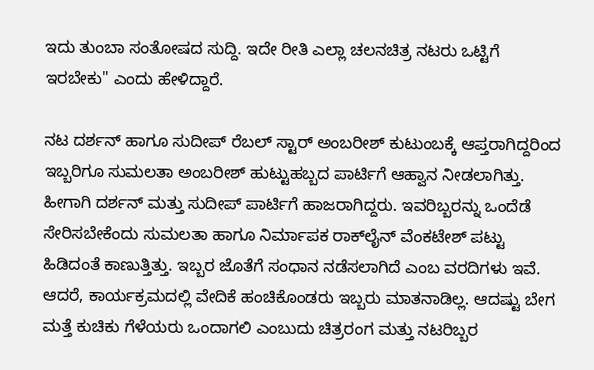ಇದು ತುಂಬಾ ಸಂತೋಷದ ಸುದ್ದಿ. ಇದೇ ರೀತಿ ಎಲ್ಲಾ ಚಲನಚಿತ್ರ ನಟರು ಒಟ್ಟಿಗೆ ಇರಬೇಕು" ಎಂದು ಹೇಳಿದ್ದಾರೆ.

ನಟ ದರ್ಶನ್ ಹಾಗೂ ಸುದೀಪ್ ರೆಬಲ್ ಸ್ಟಾರ್ ಅಂಬರೀಶ್ ಕುಟುಂಬಕ್ಕೆ ಆಪ್ತರಾಗಿದ್ದರಿಂದ ಇಬ್ಬರಿಗೂ ಸುಮಲತಾ ಅಂಬರೀಶ್ ಹುಟ್ಟುಹಬ್ಬದ ಪಾರ್ಟಿಗೆ ಆಹ್ವಾನ ನೀಡಲಾಗಿತ್ತು. ಹೀಗಾಗಿ ದರ್ಶನ್ ಮತ್ತು ಸುದೀಪ್ ಪಾರ್ಟಿಗೆ ಹಾಜರಾಗಿದ್ದರು. ಇವರಿಬ್ಬರನ್ನು ಒಂದೆಡೆ ಸೇರಿಸಬೇಕೆಂದು ಸುಮಲತಾ ಹಾಗೂ ನಿರ್ಮಾಪಕ ರಾಕ್‌ಲೈನ್ ವೆಂಕಟೇಶ್ ಪಟ್ಟು ಹಿಡಿದಂತೆ ಕಾಣುತ್ತಿತ್ತು. ಇಬ್ಬರ ಜೊತೆಗೆ ಸಂಧಾನ ನಡೆಸಲಾಗಿದೆ ಎಂಬ ವರದಿಗಳು ಇವೆ. ಆದರೆ, ಕಾರ್ಯಕ್ರಮದಲ್ಲಿ ವೇದಿಕೆ ಹಂಚಿಕೊಂಡರು ಇಬ್ಬರು ಮಾತನಾಡಿಲ್ಲ. ಆದಷ್ಟು ಬೇಗ ಮತ್ತೆ ಕುಚಿಕು ಗೆಳೆಯರು ಒಂದಾಗಲಿ ಎಂಬುದು ಚಿತ್ರರಂಗ ಮತ್ತು ನಟರಿಬ್ಬರ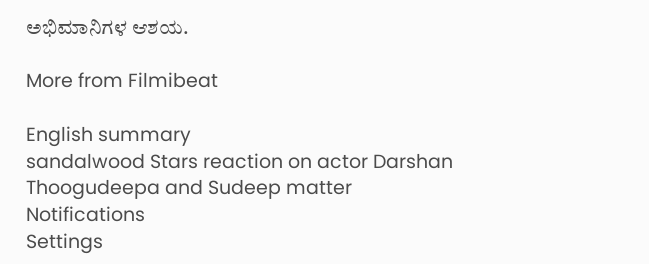ಅಭಿಮಾನಿಗಳ ಆಶಯ.

More from Filmibeat

English summary
sandalwood Stars reaction on actor Darshan Thoogudeepa and Sudeep matter
Notifications
Settings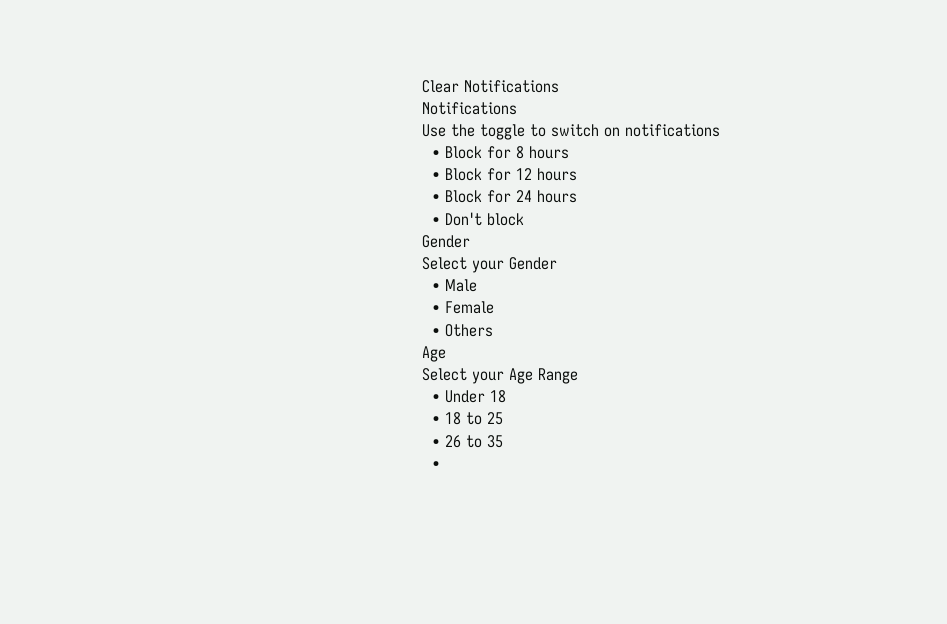Clear Notifications
Notifications
Use the toggle to switch on notifications
  • Block for 8 hours
  • Block for 12 hours
  • Block for 24 hours
  • Don't block
Gender
Select your Gender
  • Male
  • Female
  • Others
Age
Select your Age Range
  • Under 18
  • 18 to 25
  • 26 to 35
  •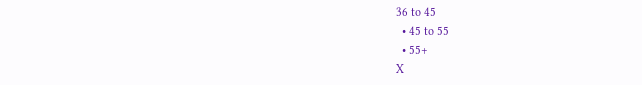36 to 45
  • 45 to 55
  • 55+
X